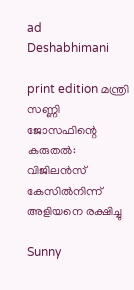ad
Deshabhimani

print edition മന്ത്രി സണ്ണി ജോസഫിന്റെ കരുതൽ: വിജിലൻസ്‌ കേസിൽനിന്ന്
അളിയനെ രക്ഷിച്ചു

Sunny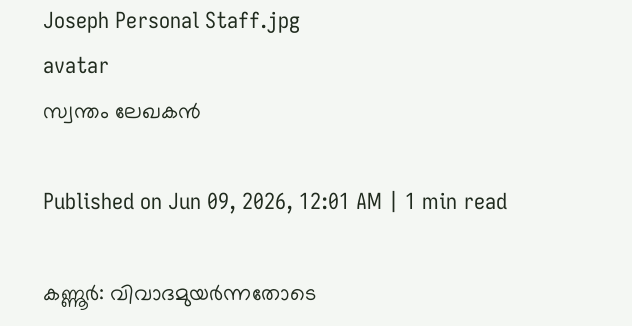Joseph Personal Staff.jpg
avatar
സ്വന്തം ലേഖകൻ

Published on Jun 09, 2026, 12:01 AM | 1 min read

കണ്ണൂർ: വിവാദമുയർന്നതോടെ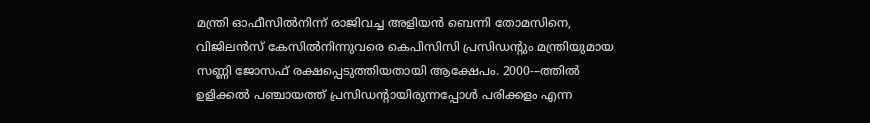മന്ത്രി ഓഫീസിൽനിന്ന്‌ രാജിവച്ച അളിയൻ ബെന്നി തോമസിനെ, വിജിലൻസ്‌ കേസിൽനിന്നുവരെ കെപിസിസി പ്രസിഡന്റും മന്ത്രിയുമായ സണ്ണി ജോസഫ്‌ രക്ഷപ്പെടുത്തിയതായി ആക്ഷേപം. 2000-–ത്തിൽ ഉളിക്കൽ പഞ്ചായത്ത് പ്രസിഡന്റായിരുന്നപ്പോൾ പരിക്കളം എന്ന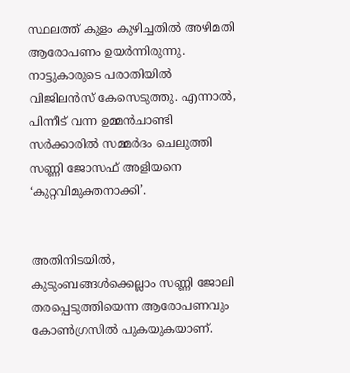സ്ഥലത്ത്‌ കുളം കുഴിച്ചതിൽ അഴിമതി ആരോപണം ഉയർന്നിരുന്നു. നാട്ടുകാരുടെ പരാതിയിൽ വിജിലൻസ്‌ കേസെടുത്തു. എന്നാൽ, പിന്നീട്‌ വന്ന ഉമ്മൻചാണ്ടി സർക്കാരിൽ സമ്മർദം ചെലുത്തി സണ്ണി ജോസഫ്‌ അളിയനെ ‘കുറ്റവിമുക്തനാക്കി’.


അതിനിടയിൽ, കുടുംബങ്ങൾക്കെല്ലാം സണ്ണി ജോലി തരപ്പെടുത്തിയെന്ന ആരോപണവും കോൺഗ്രസിൽ പുകയുകയാണ്‌.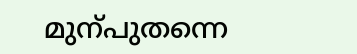മുന്പുതന്നെ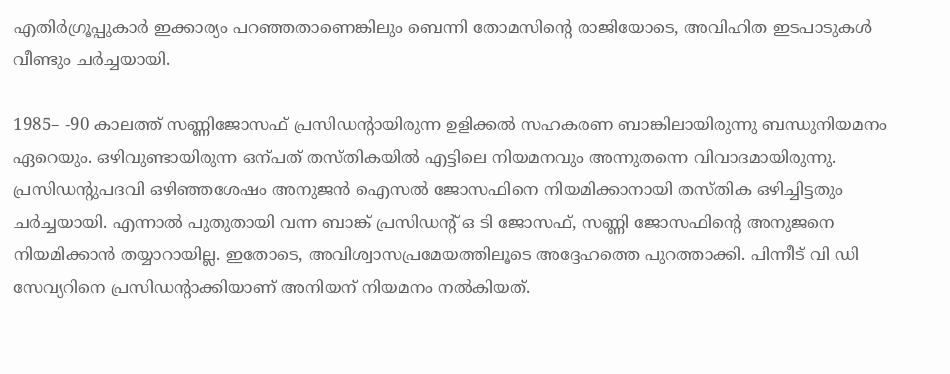എതിർഗ്രൂപ്പുകാർ ഇക്കാര്യം പറഞ്ഞതാണെങ്കിലും ബെന്നി തോമസിന്റെ രാജിയോടെ, അവിഹിത ഇടപാടുകൾ വീണ്ടും ചർച്ചയായി.

1985– -90 കാലത്ത്‌ സണ്ണിജോസഫ് പ്രസിഡന്റായിരുന്ന ഉളിക്കൽ സഹകരണ ബാങ്കിലായിരുന്നു ബന്ധുനിയമനം ഏറെയും. ഒഴിവുണ്ടായിരുന്ന ഒന്പത്‌ തസ്‌തികയിൽ എട്ടിലെ നിയമനവും അന്നുതന്നെ വിവാദമായിരുന്നു. പ്രസിഡന്റുപദവി ഒഴിഞ്ഞശേഷം അനുജൻ ഐസൽ ജോസഫിനെ നിയമിക്കാനായി തസ്‌തിക ഒഴിച്ചിട്ടതും ചർച്ചയായി. എന്നാൽ പുതുതായി വന്ന ബാങ്ക്‌ പ്രസിഡന്റ്‌ ഒ ടി ജോസഫ്, സണ്ണി ജോസഫിന്റെ അനുജനെ നിയമിക്കാൻ തയ്യാറായില്ല. ഇതോടെ, അവിശ്വാസപ്രമേയത്തിലൂടെ അദ്ദേഹത്തെ പുറത്താക്കി. പിന്നീട്‌ വി ഡി സേവ്യറിനെ പ്രസിഡന്റാക്കിയാണ്‌ അനിയന്‌ നിയമനം നൽകിയത്‌.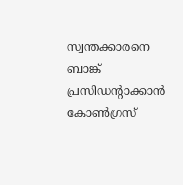സ്വന്തക്കാരനെ ബാങ്ക്‌ പ്രസിഡന്റാക്കാൻ കോൺഗ്രസ്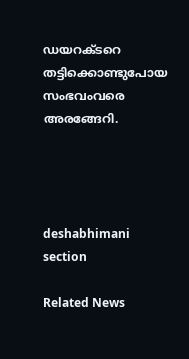ഡയറക്ടറെ തട്ടിക്കൊണ്ടുപോയ സംഭവംവരെ അരങ്ങേറി.




deshabhimani section

Related News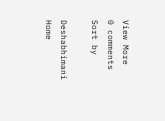View More
0 comments
Sort by

Deshabhimani
Home